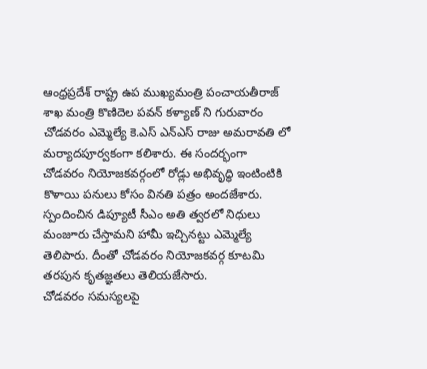ఆంధ్రప్రదేశ్ రాష్ట్ర ఉప ముఖ్యమంత్రి పంచాయతీరాజ్ శాఖ మంత్రి కొణిదెల పవన్ కళ్యాణ్ ని గురువారం చోడవరం ఎమ్మెల్యే కె.ఎస్ ఎన్ఎస్ రాజు అమరావతి లో మర్యాదపూర్వకంగా కలిశారు. ఈ సందర్భంగా చోడవరం నియోజకవర్గంలో రోడ్లు అభివృద్ధి ఇంటింటికి కొళాయి పనులు కోసం వినతి పత్రం అందజేశారు. స్పందించిన డిప్యూటీ సీఎం అతి త్వరలో నిధులు మంజూరు చేస్తామని హామీ ఇచ్చినట్టు ఎమ్మెల్యే తెలిపారు. దీంతో చోడవరం నియోజకవర్గ కూటమి తరపున కృతజ్ఞతలు తెలియజేసారు.
చోడవరం సమస్యలపై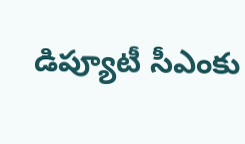డిప్యూటీ సీఎంకు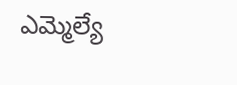ఎమ్మెల్యే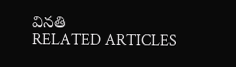వినతి
RELATED ARTICLES